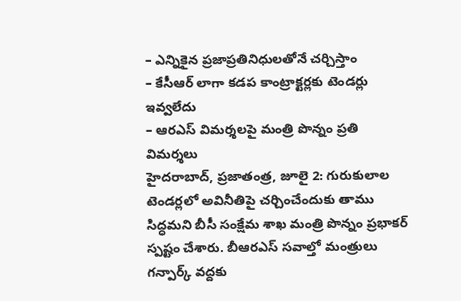– ఎన్నికైన ప్రజాప్రతినిధులతోనే చర్చిస్తాం
– కేసీఆర్ లాగా కడప కాంట్రాక్టర్లకు టెండర్లు ఇవ్వలేదు
– ఆరఎస్ విమర్శలపై మంత్రి పొన్నం ప్రతి విమర్శలు
హైదరాబాద్, ప్రజాతంత్ర, జూలై 2: గురుకులాల టెండర్లలో అవినీతిపై చర్చించేందుకు తాము సిద్ధమని బీసీ సంక్షేమ శాఖ మంత్రి పొన్నం ప్రభాకర్ స్పష్టం చేశారు. బీఆరఎస్ సవాల్తో మంత్రులు గన్పార్క్ వద్దకు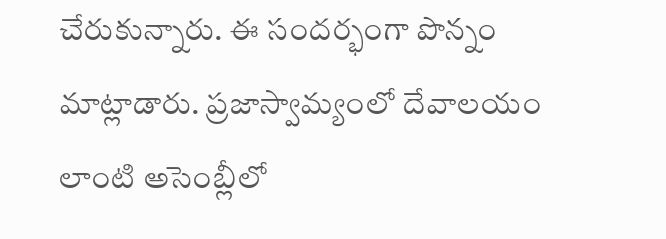చేరుకున్నారు. ఈ సందర్భంగా పొన్నం మాట్లాడారు. ప్రజాస్వామ్యంలో దేవాలయం లాంటి అసెంబ్లీలో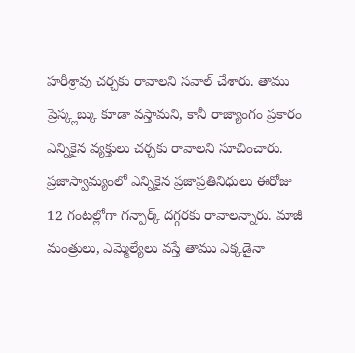హరీశ్రావు చర్చకు రావాలని సవాల్ చేశారు. తాము ప్రెస్క్లబ్కు కూడా వస్తామని, కానీ రాజ్యాంగం ప్రకారం ఎన్నికైన వ్యక్తులు చర్చకు రావాలని సూచించారు. ప్రజాస్వామ్యంలో ఎన్నికైన ప్రజాప్రతినిధులు ఈరోజు 12 గంటల్లోగా గన్పార్క్ దగ్గరకు రావాలన్నారు. మాజీ మంత్రులు, ఎమ్మెల్యేలు వస్తే తాము ఎక్కడైనా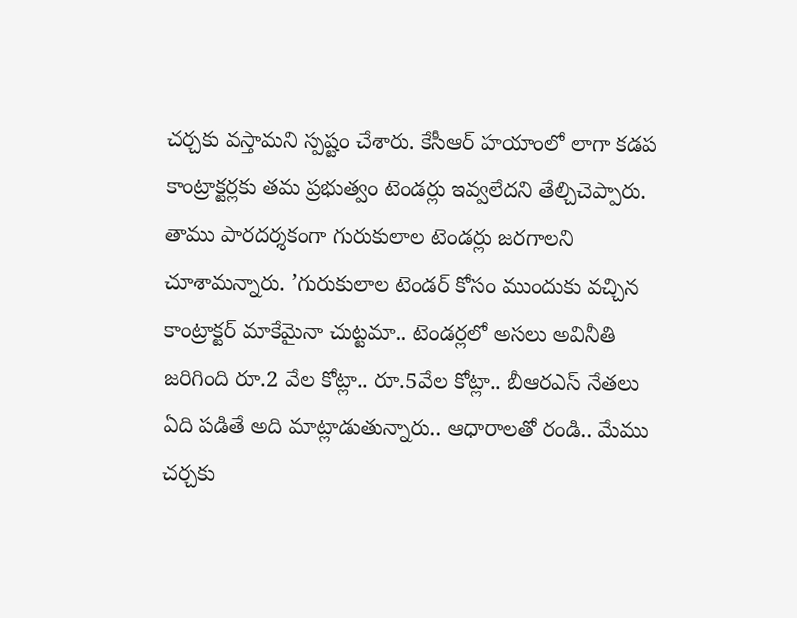చర్చకు వస్తామని స్పష్టం చేశారు. కేసీఆర్ హయాంలో లాగా కడప కాంట్రాక్టర్లకు తమ ప్రభుత్వం టెండర్లు ఇవ్వలేదని తేల్చిచెప్పారు. తాము పారదర్శకంగా గురుకులాల టెండర్లు జరగాలని చూశామన్నారు. ’గురుకులాల టెండర్ కోసం ముందుకు వచ్చిన కాంట్రాక్టర్ మాకేమైనా చుట్టమా.. టెండర్లలో అసలు అవినీతి జరిగింది రూ.2 వేల కోట్లా.. రూ.5వేల కోట్లా.. బీఆరఎస్ నేతలు ఏది పడితే అది మాట్లాడుతున్నారు.. ఆధారాలతో రండి.. మేము చర్చకు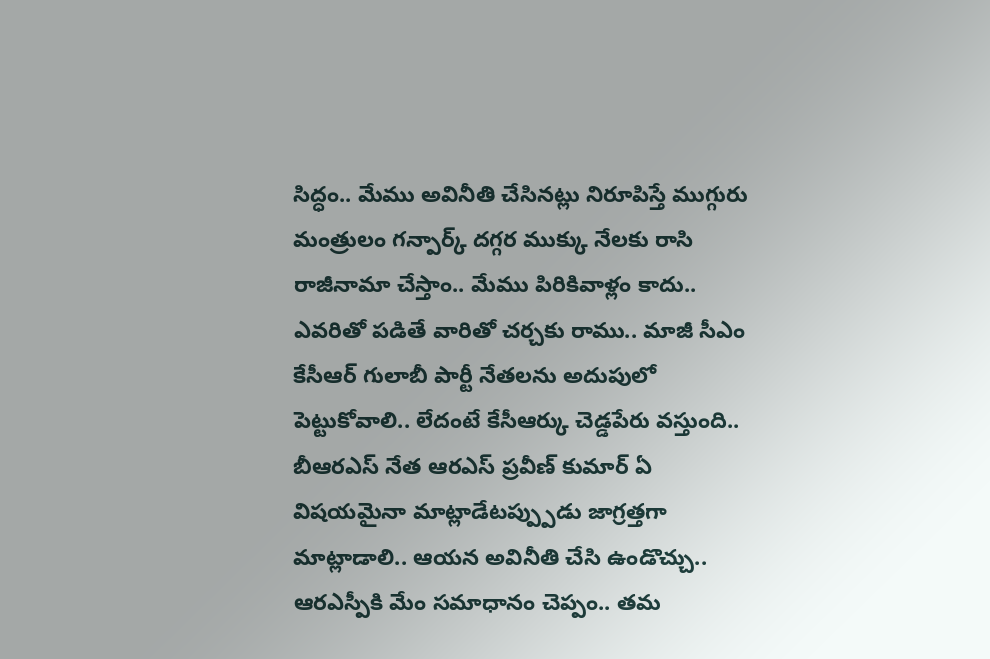సిద్ధం.. మేము అవినీతి చేసినట్లు నిరూపిస్తే ముగ్గురు మంత్రులం గన్పార్క్ దగ్గర ముక్కు నేలకు రాసి రాజీనామా చేస్తాం.. మేము పిరికివాళ్లం కాదు.. ఎవరితో పడితే వారితో చర్చకు రాము.. మాజీ సీఎం కేసీఆర్ గులాబీ పార్టీ నేతలను అదుపులో పెట్టుకోవాలి.. లేదంటే కేసీఆర్కు చెడ్డపేరు వస్తుంది.. బీఆరఎస్ నేత ఆరఎస్ ప్రవీణ్ కుమార్ ఏ విషయమైనా మాట్లాడేటప్ప్పుడు జాగ్రత్తగా మాట్లాడాలి.. ఆయన అవినీతి చేసి ఉండొచ్చు.. ఆరఎస్పీకి మేం సమాధానం చెప్పం.. తమ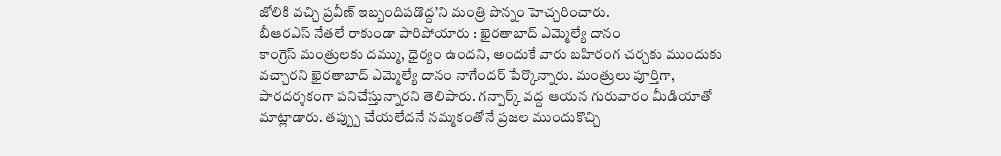జోలికి వచ్చి ప్రవీణ్ ఇబ్బందిపడొద్ద’ని మంత్రి పొన్నం హెచ్చరించారు.
బీఆరఎస్ నేతలే రాకుండా పారిపోయారు : ఖైరతాబాద్ ఎమ్మెల్యే దానం
కాంగ్రెస్ మంత్రులకు దమ్ము, ధైర్యం ఉందని, అందుకే వారు బహిరంగ చర్చకు ముందుకు వచ్చారని ఖైరతాబాద్ ఎమ్మెల్యే దానం నాగేందర్ పేర్కొన్నారు. మంత్రులు పూర్తిగా, పారదర్శకంగా పనిచేస్తున్నారని తెలిపారు. గన్పార్క్ వద్ద ఆయన గురువారం మీడియాతో మాట్లాడారు. తప్ప్పు చేయలేదనే నమ్మకంతోనే ప్రజల ముందుకొచ్చి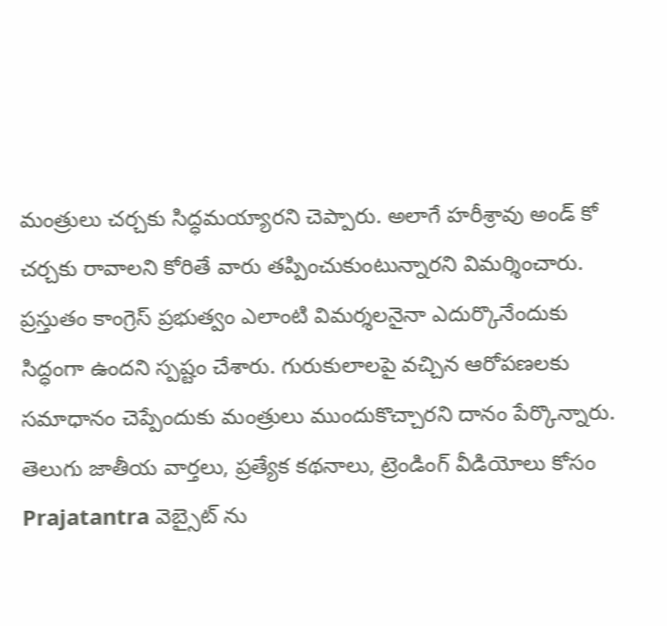మంత్రులు చర్చకు సిద్ధమయ్యారని చెప్పారు. అలాగే హరీశ్రావు అండ్ కో చర్చకు రావాలని కోరితే వారు తప్పించుకుంటున్నారని విమర్శించారు. ప్రస్తుతం కాంగ్రెస్ ప్రభుత్వం ఎలాంటి విమర్శలనైనా ఎదుర్కొనేందుకు సిద్ధంగా ఉందని స్పష్టం చేశారు. గురుకులాలపై వచ్చిన ఆరోపణలకు సమాధానం చెప్పేందుకు మంత్రులు ముందుకొచ్చారని దానం పేర్కొన్నారు.
తెలుగు జాతీయ వార్తలు, ప్రత్యేక కథనాలు, ట్రెండింగ్ వీడియోలు కోసం Prajatantra వెబ్సైట్ ను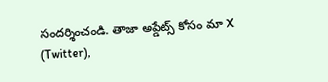సందర్శించండి. తాజా అప్డేట్స్ కోసం మా X (Twitter),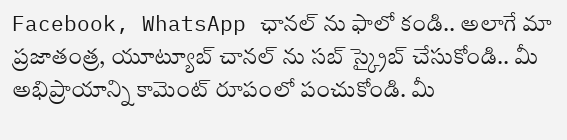Facebook, WhatsApp ఛానల్ ను ఫాలో కండి.. అలాగే మా ప్రజాతంత్ర, యూట్యూబ్ చానల్ ను సబ్ స్క్రైబ్ చేసుకోండి.. మీ అభిప్రాయాన్ని కామెంట్ రూపంలో పంచుకోండి. మీ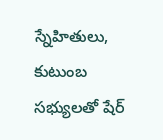స్నేహితులు, కుటుంబ సభ్యులతో షేర్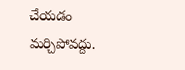చేయడం మర్చిపోవద్దు.